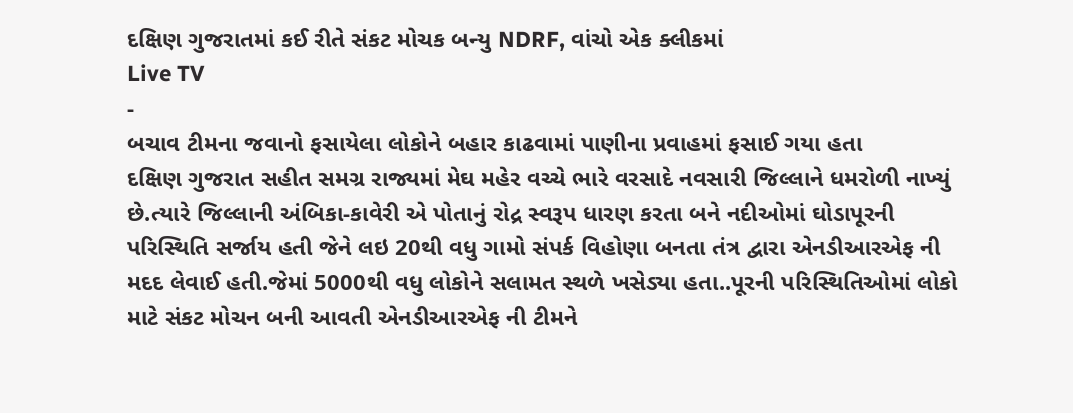દક્ષિણ ગુજરાતમાં કઈ રીતે સંકટ મોચક બન્યુ NDRF, વાંચો એક ક્લીકમાં
Live TV
-
બચાવ ટીમના જવાનો ફસાયેલા લોકોને બહાર કાઢવામાં પાણીના પ્રવાહમાં ફસાઈ ગયા હતા
દક્ષિણ ગુજરાત સહીત સમગ્ર રાજ્યમાં મેઘ મહેર વચ્ચે ભારે વરસાદે નવસારી જિલ્લાને ધમરોળી નાખ્યું છે.ત્યારે જિલ્લાની અંબિકા-કાવેરી એ પોતાનું રોદ્ર સ્વરૂપ ધારણ કરતા બને નદીઓમાં ઘોડાપૂરની પરિસ્થિતિ સર્જાય હતી જેને લઇ 20થી વધુ ગામો સંપર્ક વિહોણા બનતા તંત્ર દ્વારા એનડીઆરએફ ની મદદ લેવાઈ હતી.જેમાં 5000થી વધુ લોકોને સલામત સ્થળે ખસેડ્યા હતા..પૂરની પરિસ્થિતિઓમાં લોકો માટે સંકટ મોચન બની આવતી એનડીઆરએફ ની ટીમને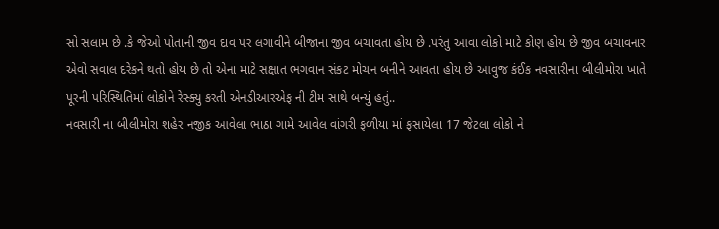સો સલામ છે .કે જેઓ પોતાની જીવ દાવ પર લગાવીને બીજાના જીવ બચાવતા હોય છે .પરંતુ આવા લોકો માટે કોણ હોય છે જીવ બચાવનાર એવો સવાલ દરેકને થતો હોય છે તો એના માટે સક્ષાત ભગવાન સંકટ મોચન બનીને આવતા હોય છે આવુજ કંઈક નવસારીના બીલીમોરા ખાતે પૂરની પરિસ્થિતિમાં લોકોને રેસ્ક્યુ કરતી એનડીઆરએફ ની ટીમ સાથે બન્યું હતું..
નવસારી ના બીલીમોરા શહેર નજીક આવેલા ભાઠા ગામે આવેલ વાંગરી ફળીયા માં ફસાયેલા 17 જેટલા લોકો ને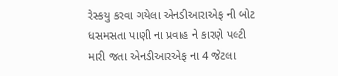રેસ્કયુ કરવા ગયેલા એનડીઆરાએફ ની બોટ ધસમસતા પાણી ના પ્રવાહ ને કારણે પલ્ટી મારી જતા એનડીઆરએફ ના 4 જેટલા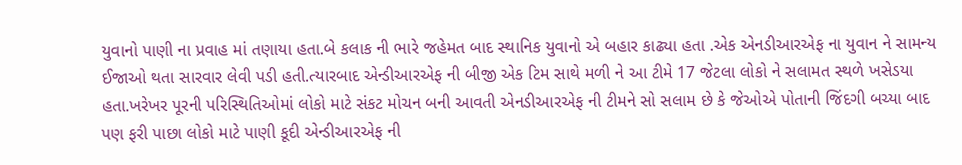યુવાનો પાણી ના પ્રવાહ માં તણાયા હતા.બે કલાક ની ભારે જહેમત બાદ સ્થાનિક યુવાનો એ બહાર કાઢ્યા હતા .એક એનડીઆરએફ ના યુવાન ને સામન્ય ઈજાઓ થતા સારવાર લેવી પડી હતી.ત્યારબાદ એન્ડીઆરએફ ની બીજી એક ટિમ સાથે મળી ને આ ટીમે 17 જેટલા લોકો ને સલામત સ્થળે ખસેડયા હતા.ખરેખર પૂરની પરિસ્થિતિઓમાં લોકો માટે સંકટ મોચન બની આવતી એનડીઆરએફ ની ટીમને સો સલામ છે કે જેઓએ પોતાની જિંદગી બચ્યા બાદ પણ ફરી પાછા લોકો માટે પાણી કૂદી એન્ડીઆરએફ ની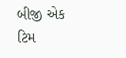બીજી એક ટિમ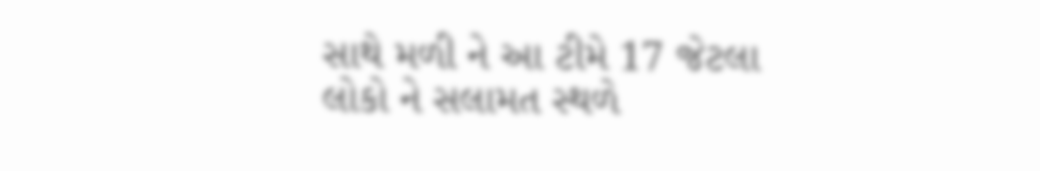સાથે મળી ને આ ટીમે 17 જેટલા લોકો ને સલામત સ્થળે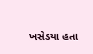ખસેડયા હતા